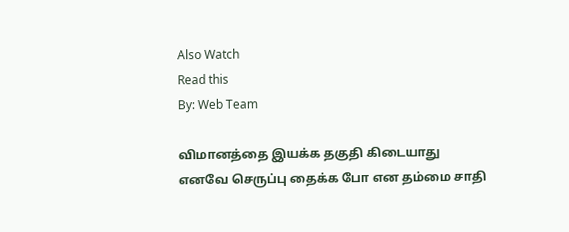Also Watch
Read this
By: Web Team

விமானத்தை இயக்க தகுதி கிடையாது எனவே செருப்பு தைக்க போ என தம்மை சாதி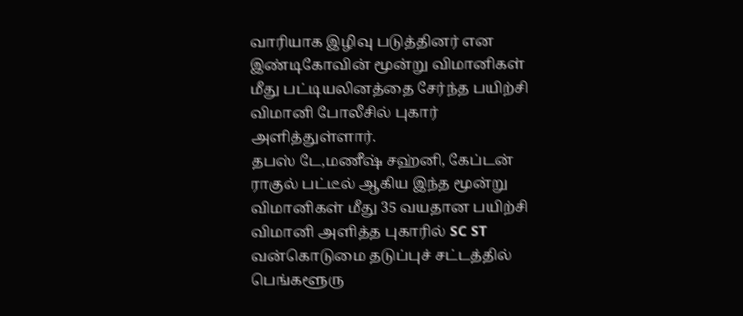வாரியாக இழிவு படுத்தினர் என இண்டிகோவின் மூன்று விமானிகள் மீது பட்டியலினத்தை சேர்ந்த பயிற்சி விமானி போலீசில் புகார் அளித்துள்ளார்.
தபஸ் டே,மணீஷ் சஹ்னி, கேப்டன் ராகுல் பட்டீல் ஆகிய இந்த மூன்று விமானிகள் மீது 35 வயதான பயிற்சி விமானி அளித்த புகாரில் SC ST வன்கொடுமை தடுப்புச் சட்டத்தில் பெங்களூரு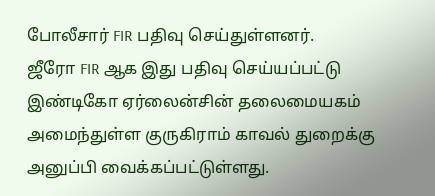போலீசார் FIR பதிவு செய்துள்ளனர்.
ஜீரோ FIR ஆக இது பதிவு செய்யப்பட்டு இண்டிகோ ஏர்லைன்சின் தலைமையகம் அமைந்துள்ள குருகிராம் காவல் துறைக்கு அனுப்பி வைக்கப்பட்டுள்ளது.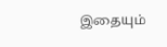இதையும்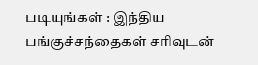படியுங்கள் : இந்திய பங்குச்சந்தைகள் சரிவுடன்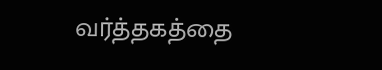வர்த்தகத்தை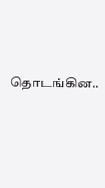தொடங்கின..